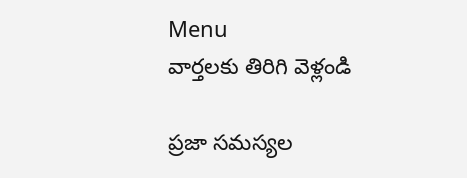Menu
వార్తలకు తిరిగి వెళ్లండి

ప్రజా సమస్యల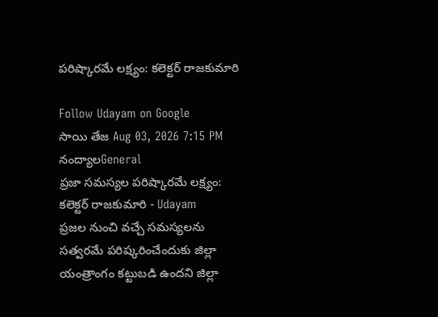పరిష్కారమే లక్ష్యం: కలెక్టర్ రాజకుమారి

Follow Udayam on Google
సాయి తేజ Aug 03, 2026 7:15 PM నంద్యాలGeneral
ప్రజా సమస్యల పరిష్కారమే లక్ష్యం: కలెక్టర్ రాజకుమారి - Udayam
ప్రజల నుంచి వచ్చే సమస్యలను సత్వరమే పరిష్కరించేందుకు జిల్లా యంత్రాంగం కట్టుబడి ఉందని జిల్లా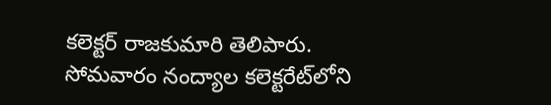కలెక్టర్ రాజకుమారి తెలిపారు. సోమవారం నంద్యాల కలెక్టరేట్‌లోని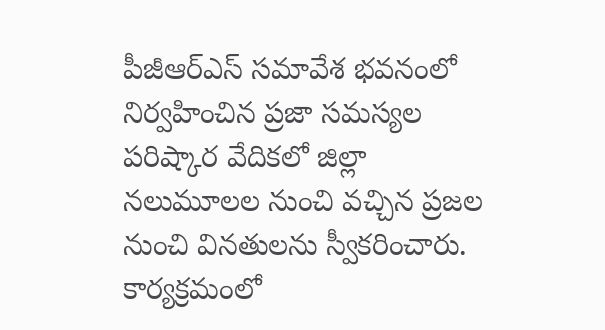పీజీఆర్ఎస్ సమావేశ భవనంలో నిర్వహించిన ప్రజా సమస్యల పరిష్కార వేదికలో జిల్లా నలుమూలల నుంచి వచ్చిన ప్రజల నుంచి వినతులను స్వీకరించారు. కార్యక్రమంలో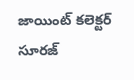జాయింట్ కలెక్టర్ సూరజ్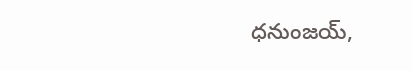ధనుంజయ్,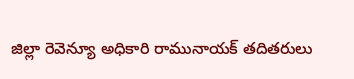జిల్లా రెవెన్యూ అధికారి రామునాయక్ తదితరులు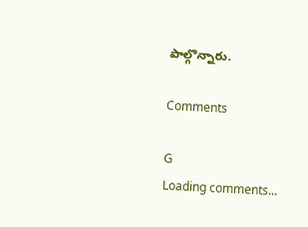పాల్గొన్నారు.

Comments

G
Loading comments...